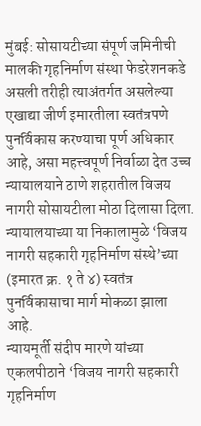मुंबई: सोसायटीच्या संपूर्ण जमिनीची मालकी गृहनिर्माण संस्था फेडरेशनकडे असली तरीही त्याअंतर्गत असलेल्या एखाद्या जीर्ण इमारतीला स्वतंत्रपणे पुनर्विकास करण्याचा पूर्ण अधिकार आहे, असा महत्त्वपूर्ण निर्वाळा देत उच्च न्यायालयाने ठाणे शहरातील विजय नागरी सोसायटीला मोठा दिलासा दिला. न्यायालयाच्या या निकालामुळे ‘विजय नागरी सहकारी गृहनिर्माण संस्थे’च्या (इमारत क्र. १ ते ४) स्वतंत्र पुनर्विकासाचा मार्ग मोकळा झाला आहे.
न्यायमूर्ती संदीप मारणे यांच्या एकलपीठाने ‘विजय नागरी सहकारी गृहनिर्माण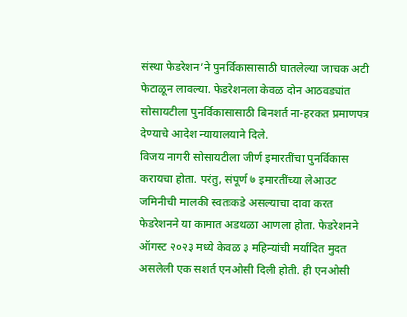संस्था फेडरेशन’ने पुनर्विकासासाठी घातलेल्या जाचक अटी फेटाळून लावल्या. फेडरेशनला केवळ दोन आठवड्यांत सोसायटीला पुनर्विकासासाठी बिनशर्त ना-हरकत प्रमाणपत्र देण्याचे आदेश न्यायालयाने दिले.
विजय नागरी सोसायटीला जीर्ण इमारतींचा पुनर्विकास करायचा होता. परंतु, संपूर्ण ७ इमारतींच्या लेआउट जमिनीची मालकी स्वतःकडे असल्याचा दावा करत फेडरेशनने या कामात अडथळा आणला होता. फेडरेशनने ऑगस्ट २०२३ मध्ये केवळ ३ महिन्यांची मर्यादित मुदत असलेली एक सशर्त एनओसी दिली होती. ही एनओसी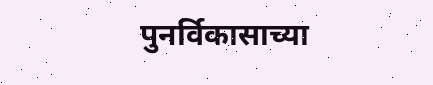पुनर्विकासाच्या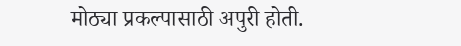मोठ्या प्रकल्पासाठी अपुरी होती.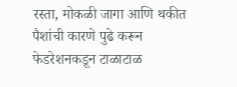रस्ता, मोकळी जागा आणि थकीत पैशांची कारणे पुढे करून फेडरेशनकडून टाळाटाळ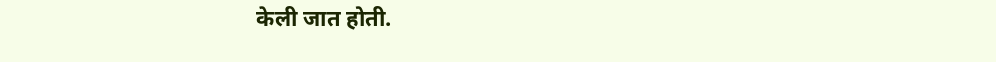केली जात होती.